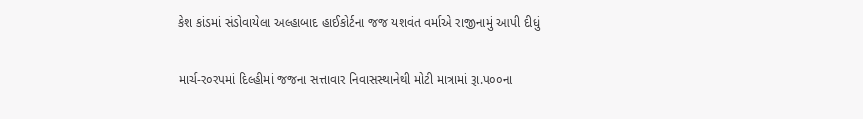કેશ કાંડમાં સંડોવાયેલા અલ્હાબાદ હાઈકોર્ટના જજ યશવંત વર્માએ રાજીનામું આપી દીધું

માર્ચ-ર૦રપમાં દિલ્હીમાં જજના સત્તાવાર નિવાસસ્થાનેથી મોટી માત્રામાં રૂા.પ૦૦ના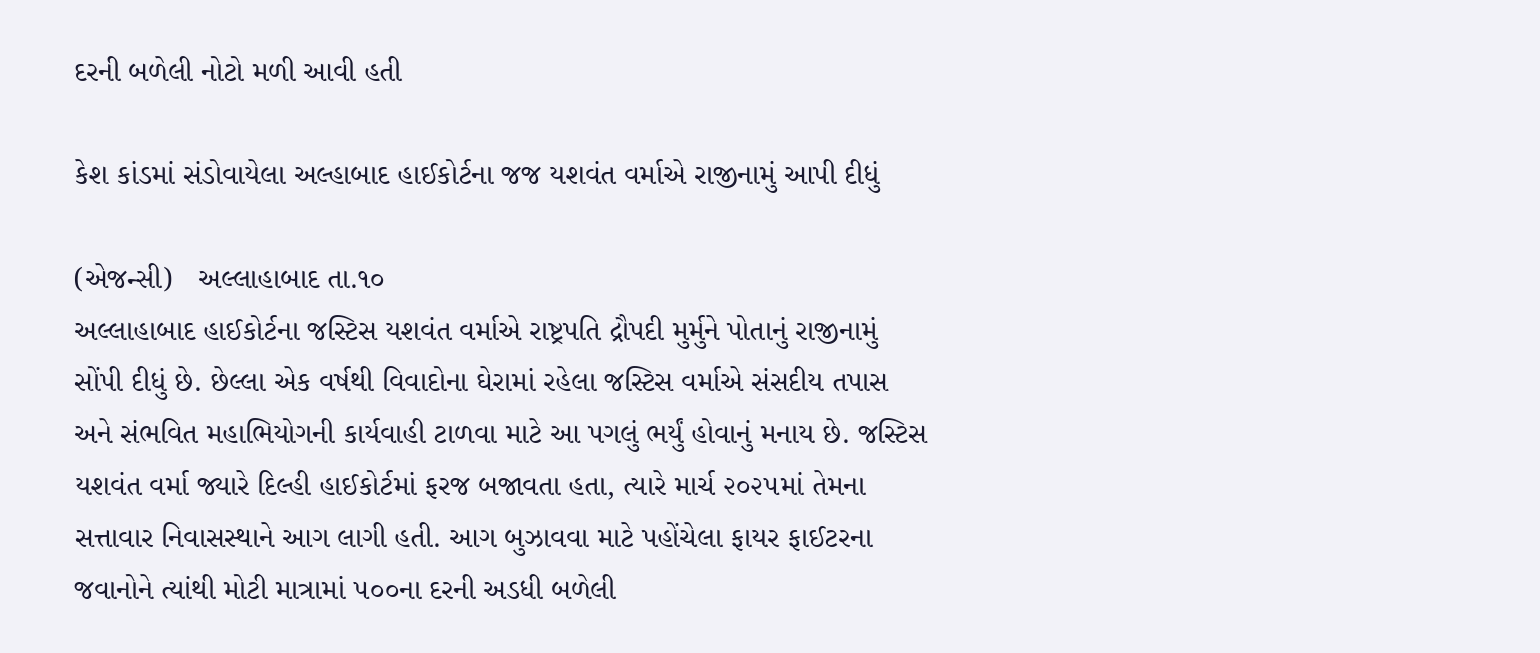દરની બળેલી નોટો મળી આવી હતી

કેશ કાંડમાં સંડોવાયેલા અલ્હાબાદ હાઈકોર્ટના જજ યશવંત વર્માએ રાજીનામું આપી દીધું

(એજન્સી)   અલ્લાહાબાદ તા.૧૦
અલ્લાહાબાદ હાઈકોર્ટના જસ્ટિસ યશવંત વર્માએ રાષ્ટ્રપતિ દ્રૌપદી મુર્મુને પોતાનું રાજીનામું સોંપી દીધું છે. છેલ્લા એક વર્ષથી વિવાદોના ઘેરામાં રહેલા જસ્ટિસ વર્માએ સંસદીય તપાસ અને સંભવિત મહાભિયોગની કાર્યવાહી ટાળવા માટે આ પગલું ભર્યું હોવાનું મનાય છે. જસ્ટિસ યશવંત વર્મા જ્યારે દિલ્હી હાઈકોર્ટમાં ફરજ બજાવતા હતા, ત્યારે માર્ચ ૨૦૨૫માં તેમના સત્તાવાર નિવાસસ્થાને આગ લાગી હતી. આગ બુઝાવવા માટે પહોંચેલા ફાયર ફાઈટરના જવાનોને ત્યાંથી મોટી માત્રામાં ૫૦૦ના દરની અડધી બળેલી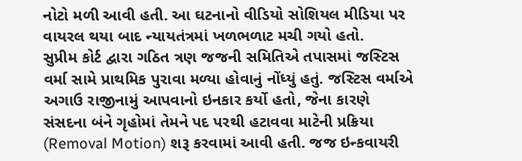નોટો મળી આવી હતી. આ ઘટનાનો વીડિયો સોશિયલ મીડિયા પર વાયરલ થયા બાદ ન્યાયતંત્રમાં ખળભળાટ મચી ગયો હતો.
સુપ્રીમ કોર્ટ દ્વારા ગઠિત ત્રણ જજની સમિતિએ તપાસમાં જસ્ટિસ વર્મા સામે પ્રાથમિક પુરાવા મળ્યા હોવાનું નોંધ્યું હતું. જસ્ટિસ વર્માએ અગાઉ રાજીનામું આપવાનો ઇનકાર કર્યો હતો, જેના કારણે સંસદના બંને ગૃહોમાં તેમને પદ પરથી હટાવવા માટેની પ્રક્રિયા (Removal Motion) શરૂ કરવામાં આવી હતી. જજ ઇન્કવાયરી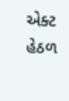એક્ટ હેઠળ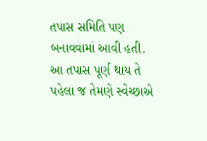તપાસ સમિતિ પણ બનાવવામાં આવી હતી. આ તપાસ પૂર્ણ થાય તે પહેલા જ તેમણે સ્વેચ્છાએ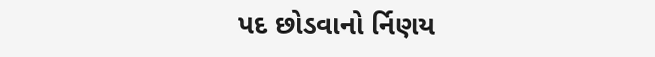પદ છોડવાનો ર્નિણય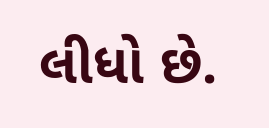લીધો છે.